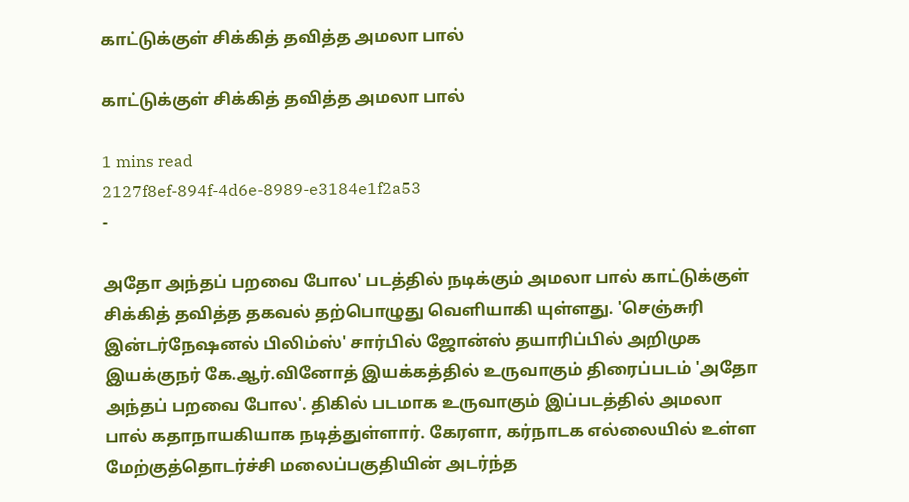காட்டுக்குள் சிக்கித் தவித்த அமலா பால்

காட்டுக்குள் சிக்கித் தவித்த அமலா பால்

1 mins read
2127f8ef-894f-4d6e-8989-e3184e1f2a53
-

அதோ அந்தப் பறவை போல' படத்தில் நடிக்கும் அமலா பால் காட்டுக்குள் சிக்கித் தவித்த தகவல் தற்பொழுது வெளியாகி யுள்ளது. 'செஞ்சுரி இன்டர்நேஷனல் பிலிம்ஸ்' சார்பில் ஜோன்ஸ் தயாரிப்பில் அறிமுக இயக்குநர் கே.ஆர்.வினோத் இயக்கத்தில் உருவாகும் திரைப்படம் 'அதோ அந்தப் பறவை போல'. திகில் படமாக உருவாகும் இப்படத்தில் அமலா பால் கதாநாயகியாக நடித்துள்ளார். கேரளா, கர்நாடக எல்லையில் உள்ள மேற்குத்தொடர்ச்சி மலைப்பகுதியின் அடர்ந்த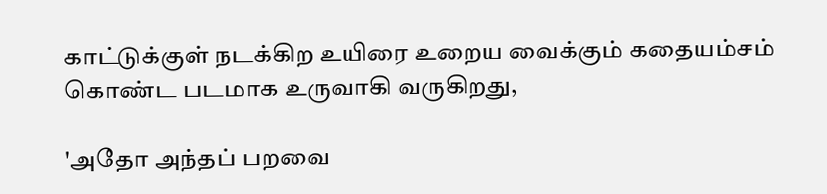காட்டுக்குள் நடக்கிற உயிரை உறைய வைக்கும் கதையம்சம் கொண்ட படமாக உருவாகி வருகிறது,

'அதோ அந்தப் பறவை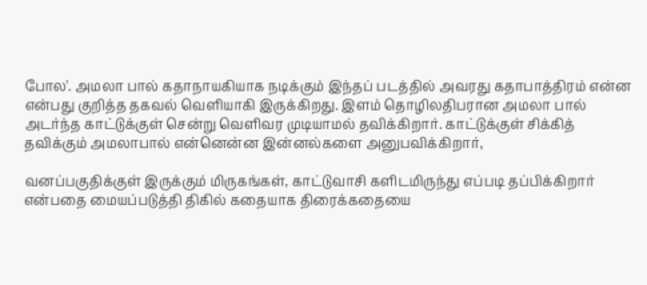போல'. அமலா பால் கதாநாயகியாக நடிக்கும் இந்தப் படத்தில் அவரது கதாபாத்திரம் என்ன என்பது குறித்த தகவல் வெளியாகி இருக்கிறது. இளம் தொழிலதிபரான அமலா பால் அடர்ந்த காட்டுக்குள் சென்று வெளிவர முடியாமல் தவிக்கிறார். காட்டுக்குள் சிக்கித் தவிக்கும் அமலாபால் என்னென்ன இன்னல்களை அனுபவிக்கிறார்,

வனப்பகுதிக்குள் இருக்கும் மிருகங்கள், காட்டுவாசி களிடமிருந்து எப்படி தப்பிக்கிறார் என்பதை மையப்படுத்தி திகில் கதையாக திரைக்கதையை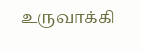உருவாக்கி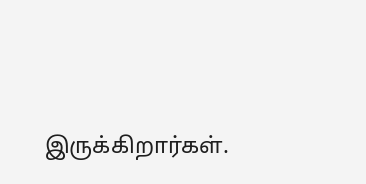இருக்கிறார்கள்.